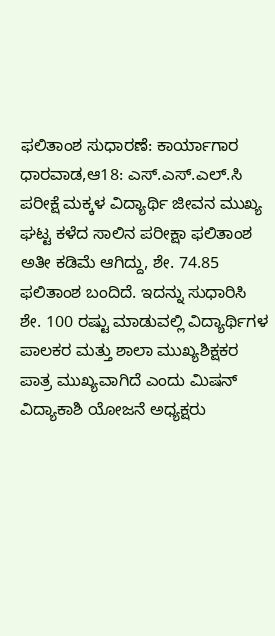ಫಲಿತಾಂಶ ಸುಧಾರಣೆ: ಕಾರ್ಯಾಗಾರ
ಧಾರವಾಡ,ಆ18: ಎಸ್.ಎಸ್.ಎಲ್.ಸಿ ಪರೀಕ್ಷೆ ಮಕ್ಕಳ ವಿದ್ಯಾರ್ಥಿ ಜೀವನ ಮುಖ್ಯ ಘಟ್ಟ ಕಳೆದ ಸಾಲಿನ ಪರೀಕ್ಷಾ ಫಲಿತಾಂಶ ಅತೀ ಕಡಿಮೆ ಆಗಿದ್ದು, ಶೇ. 74.85 ಫಲಿತಾಂಶ ಬಂದಿದೆ. ಇದನ್ನು ಸುಧಾರಿಸಿ ಶೇ. 100 ರಷ್ಟು ಮಾಡುವಲ್ಲಿ ವಿದ್ಯಾರ್ಥಿಗಳ ಪಾಲಕರ ಮತ್ತು ಶಾಲಾ ಮುಖ್ಯಶಿಕ್ಷಕರ ಪಾತ್ರ ಮುಖ್ಯವಾಗಿದೆ ಎಂದು ಮಿಷನ್ ವಿದ್ಯಾಕಾಶಿ ಯೋಜನೆ ಅಧ್ಯಕ್ಷರು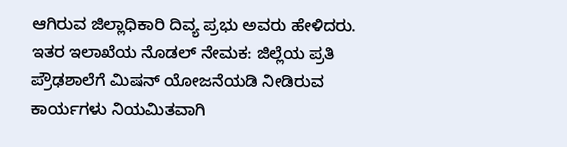ಆಗಿರುವ ಜಿಲ್ಲಾಧಿಕಾರಿ ದಿವ್ಯ ಪ್ರಭು ಅವರು ಹೇಳಿದರು.
ಇತರ ಇಲಾಖೆಯ ನೊಡಲ್ ನೇಮಕ: ಜಿಲ್ಲೆಯ ಪ್ರತಿ ಪ್ರೌಢಶಾಲೆಗೆ ಮಿಷನ್ ಯೋಜನೆಯಡಿ ನೀಡಿರುವ ಕಾರ್ಯಗಳು ನಿಯಮಿತವಾಗಿ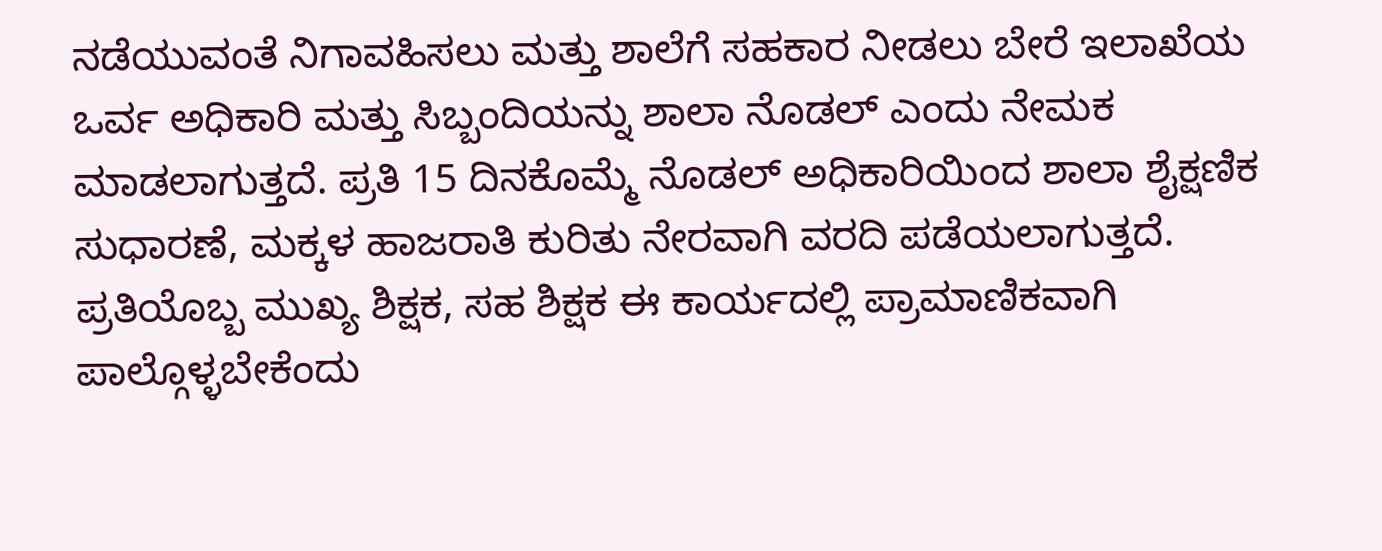ನಡೆಯುವಂತೆ ನಿಗಾವಹಿಸಲು ಮತ್ತು ಶಾಲೆಗೆ ಸಹಕಾರ ನೀಡಲು ಬೇರೆ ಇಲಾಖೆಯ ಒರ್ವ ಅಧಿಕಾರಿ ಮತ್ತು ಸಿಬ್ಬಂದಿಯನ್ನು ಶಾಲಾ ನೊಡಲ್ ಎಂದು ನೇಮಕ ಮಾಡಲಾಗುತ್ತದೆ. ಪ್ರತಿ 15 ದಿನಕೊಮ್ಮೆ ನೊಡಲ್ ಅಧಿಕಾರಿಯಿಂದ ಶಾಲಾ ಶೈಕ್ಷಣಿಕ ಸುಧಾರಣೆ, ಮಕ್ಕಳ ಹಾಜರಾತಿ ಕುರಿತು ನೇರವಾಗಿ ವರದಿ ಪಡೆಯಲಾಗುತ್ತದೆ. ಪ್ರತಿಯೊಬ್ಬ ಮುಖ್ಯ ಶಿಕ್ಷಕ, ಸಹ ಶಿಕ್ಷಕ ಈ ಕಾರ್ಯದಲ್ಲಿ ಪ್ರಾಮಾಣಿಕವಾಗಿ ಪಾಲ್ಗೊಳ್ಳಬೇಕೆಂದು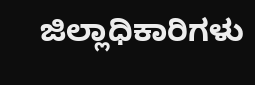ಜಿಲ್ಲಾಧಿಕಾರಿಗಳು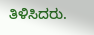ತಿಳಿಸಿದರು.